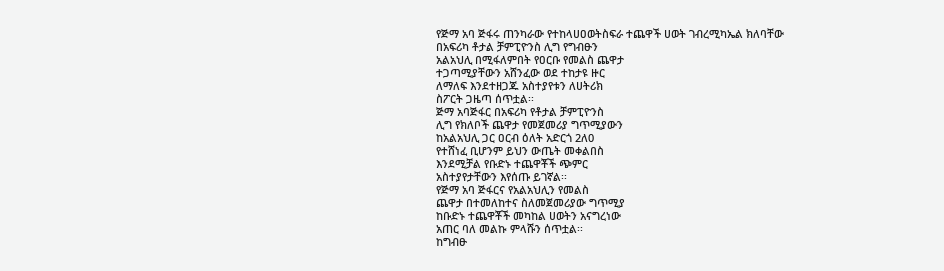የጅማ አባ ጅፋሩ ጠንካራው የተከላሀዐወትስፍራ ተጨዋች ሀወት ገብረሚካኤል ክለባቸው
በአፍሪካ ቶታል ቻምፒዮንስ ሊግ የግብፁን
አልአህሊ በሚፋለምበት የዐርቡ የመልስ ጨዋታ
ተጋጣሚያቸውን አሸንፈው ወደ ተከታዩ ዙር
ለማለፍ እንደተዘጋጁ አስተያየቱን ለሀትሪክ
ስፖርት ጋዜጣ ሰጥቷል፡፡
ጅማ አባጅፋር በአፍሪካ የቶታል ቻምፒዮንስ
ሊግ የክለቦች ጨዋታ የመጀመሪያ ግጥሚያውን
ከአልአህሊ ጋር ዐርብ ዕለት አድርጎ 2ለ0
የተሸነፈ ቢሆንም ይህን ውጤት መቀልበስ
እንደሚቻል የቡድኑ ተጨዋቾች ጭምር
አስተያየታቸውን እየሰጡ ይገኛል፡፡
የጅማ አባ ጅፋርና የአልአህሊን የመልስ
ጨዋታ በተመለከተና ስለመጀመሪያው ግጥሚያ
ከቡድኑ ተጨዋቾች መካከል ሀወትን አናግረነው
አጠር ባለ መልኩ ምላሹን ሰጥቷል፡፡
ከግብፁ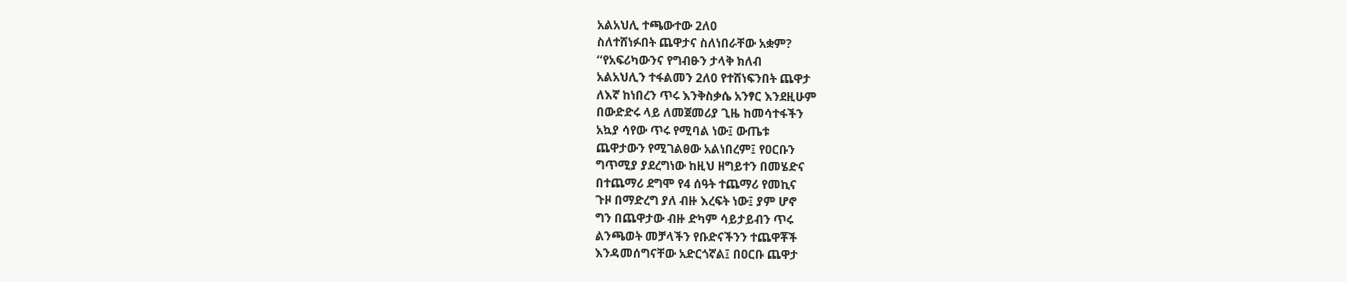አልአህሊ ተጫውተው 2ለ0
ስለተሸነፉበት ጨዋታና ስለነበራቸው አቋም?
‘‘የአፍሪካውንና የግብፁን ታላቅ ክለብ
አልአህሊን ተፋልመን 2ለ0 የተሸነፍንበት ጨዋታ
ለእኛ ከነበረን ጥሩ እንቅስቃሴ አንፃር እንደዚሁም
በውድድሩ ላይ ለመጀመሪያ ጊዜ ከመሳተፋችን
አኳያ ሳየው ጥሩ የሚባል ነው፤ ውጤቱ
ጨዋታውን የሚገልፀው አልነበረም፤ የዐርቡን
ግጥሚያ ያደረግነው ከዚህ ዘግይተን በመሄድና
በተጨማሪ ደግሞ የ4 ሰዓት ተጨማሪ የመኪና
ጉዞ በማድረግ ያለ ብዙ እረፍት ነው፤ ያም ሆኖ
ግን በጨዋታው ብዙ ድካም ሳይታይብን ጥሩ
ልንጫወት መቻላችን የቡድናችንን ተጨዋቾች
እንዳመሰግናቸው አድርጎኛል፤ በዐርቡ ጨዋታ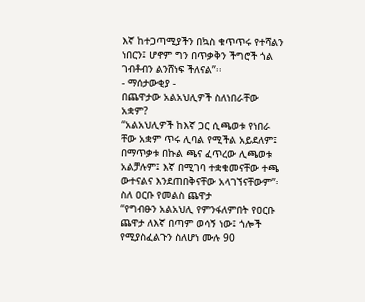እኛ ከተጋጣሚያችን በኳስ ቁጥጥሩ የተሻልን
ነበርን፤ ሆኖም ግን በጥቃቅን ችግሮች ጎል
ገብቶብን ልንሸነፍ ችለናል”፡፡
- ማሰታውቂያ -
በጨዋታው አልአህሊዎች ስለነበራቸው
አቋም?
“አልአህሊዎች ከእኛ ጋር ሲጫወቱ የነበራ
ቸው አቋም ጥሩ ሊባል የሚችል አይደለም፤
በማጥቃቱ በኩል ጫና ፈጥረው ሊጫወቱ
አልቻሉም፤ እኛ በሚገባ ተቋቁመናቸው ተጫ
ውተናልና እንደጠበቅናቸው አላገኘናቸውም”፡
ስለ ዐርቡ የመልስ ጨዋታ
“የግብፁን አልአህሊ የምንፋለምበት የዐርቡ
ጨዋታ ለእኛ በጣም ወሳኝ ነው፤ ጎሎች
የሚያስፈልጉን ስለሆነ ሙሉ 90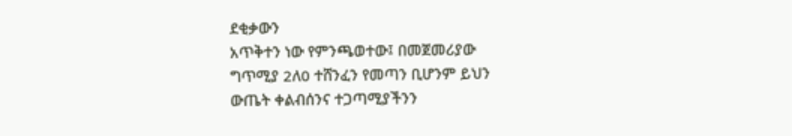ደቂቃውን
አጥቅተን ነው የምንጫወተው፤ በመጀመሪያው
ግጥሚያ 2ለ0 ተሸንፈን የመጣን ቢሆንም ይህን
ውጤት ቀልብሰንና ተጋጣሚያችንን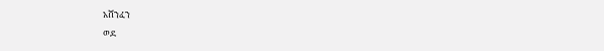አሸንፈን
ወደ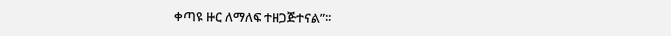ቀጣዩ ዙር ለማለፍ ተዘጋጅተናል”፡፡